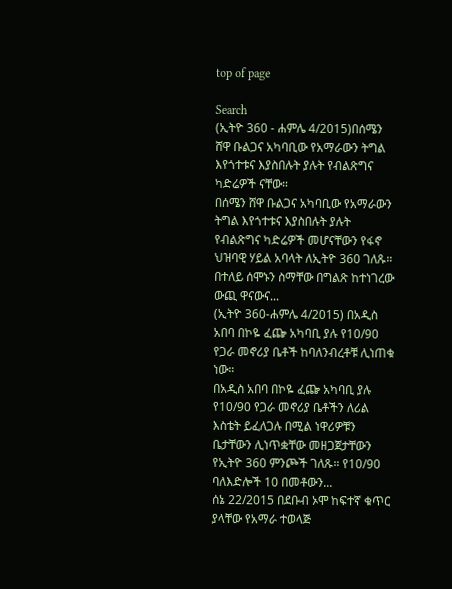top of page

Search
(ኢትዮ 360 - ሐምሌ 4/2015)በሰሜን ሸዋ ቡልጋና አካባቢው የአማራውን ትግል እየጎተቱና እያስበሉት ያሉት የብልጽግና ካድሬዎች ናቸው።
በሰሜን ሸዋ ቡልጋና አካባቢው የአማራውን ትግል እየጎተቱና እያስበሉት ያሉት የብልጽግና ካድሬዎች መሆናቸውን የፋኖ ህዝባዊ ሃይል አባላት ለኢትዮ 360 ገለጹ። በተለይ ሰሞኑን ስማቸው በግልጽ ከተነገረው ውጪ ዋናውና...
(ኢትዮ 360-ሐምሌ 4/2015) በአዲስ አበባ በኮዬ ፈጬ አካባቢ ያሉ የ10/90 የጋራ መኖሪያ ቤቶች ከባለንብረቶቹ ሊነጠቁ ነው።
በአዲስ አበባ በኮዬ ፈጬ አካባቢ ያሉ የ10/90 የጋራ መኖሪያ ቤቶችን ለሪል እስቴት ይፈለጋሉ በሚል ነዋሪዎቹን ቤታቸውን ሊነጥቋቸው መዘጋጀታቸውን የኢትዮ 360 ምንጮች ገለጹ። የ10/90 ባለእድሎች 10 በመቶውን...
ሰኔ 22/2015 በደቡብ ኦሞ ከፍተኛ ቁጥር ያላቸው የአማራ ተወላጅ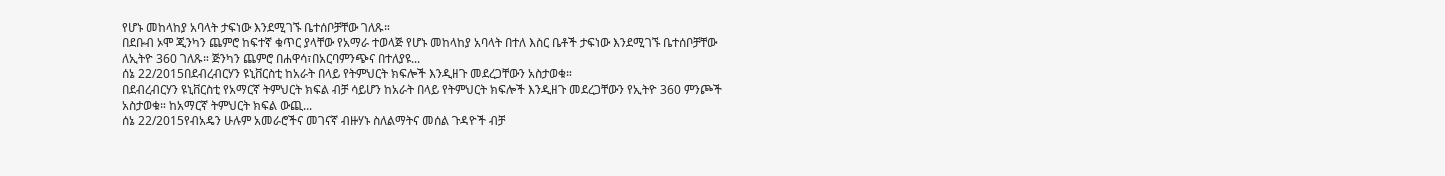የሆኑ መከላከያ አባላት ታፍነው እንደሚገኙ ቤተሰቦቻቸው ገለጹ።
በደቡብ ኦሞ ጂንካን ጨምሮ ከፍተኛ ቁጥር ያላቸው የአማራ ተወላጅ የሆኑ መከላከያ አባላት በተለ እስር ቤቶች ታፍነው እንደሚገኙ ቤተሰቦቻቸው ለኢትዮ 360 ገለጹ። ጅንካን ጨምሮ በሐዋሳ፣በአርባምንጭና በተለያዩ...
ሰኔ 22/2015በደብረብርሃን ዩኒቨርስቲ ከአራት በላይ የትምህርት ክፍሎች እንዲዘጉ መደረጋቸውን አስታወቁ።
በደብረብርሃን ዩኒቨርስቲ የአማርኛ ትምህርት ክፍል ብቻ ሳይሆን ከአራት በላይ የትምህርት ክፍሎች እንዲዘጉ መደረጋቸውን የኢትዮ 360 ምንጮች አስታወቁ። ከአማርኛ ትምህርት ክፍል ውጪ...
ሰኔ 22/2015የብአዴን ሁሉም አመራሮችና መገናኛ ብዙሃኑ ስለልማትና መሰል ጉዳዮች ብቻ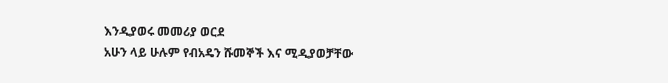እንዲያወሩ መመሪያ ወርደ
አሁን ላይ ሁሉም የብአዴን ሹመኞች እና ሚዲያወቻቸው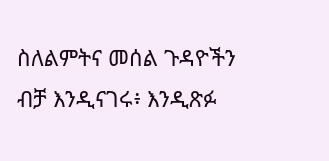ስለልምትና መሰል ጉዳዮችን ብቻ እንዲናገሩ፥ እንዲጽፉ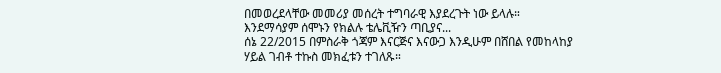በመወረደላቸው መመሪያ መሰረት ተግባራዊ እያደረጉት ነው ይላሉ። እንደማሳያም ሰሞኑን የክልሉ ቴሌቪዥን ጣቢያና...
ሰኔ 22/2015 በምስራቅ ጎጃም እናርጅና እናውጋ እንዲሁም በሸበል የመከላከያ ሃይል ገብቶ ተኩስ መክፈቱን ተገለጹ።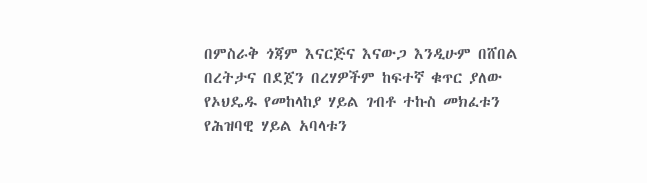በምስራቅ ጎጃም እናርጅና እናውጋ እንዲሁም በሸበል በረትታና በደጀን በረሃዎችም ከፍተኛ ቁጥር ያለው የኦህዴዱ የመከላከያ ሃይል ገብቶ ተኩስ መክፈቱን የሕዝባዊ ሃይል አባላቱን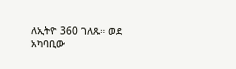ለኢትዮ 360 ገለጹ። ወደ አካባቢው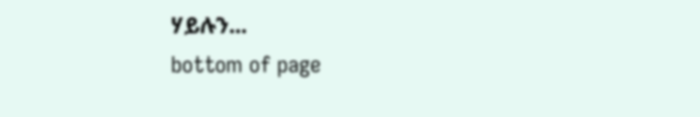ሃይሉን...
bottom of page